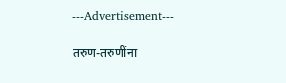---Advertisement---

तरुण-तरुणींना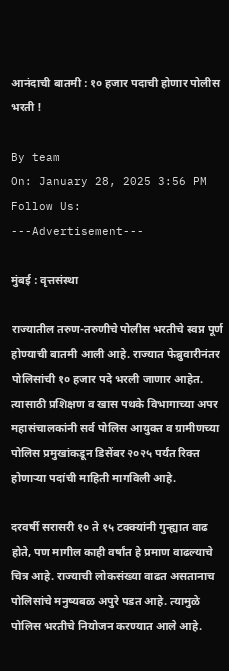आनंदाची बातमी : १० हजार पदाची होणार पोलीस भरती !

By team
On: January 28, 2025 3:56 PM
Follow Us:
---Advertisement---

मुंबई : वृत्तसंस्था

राज्यातील तरुण-तरुणीचे पोलीस भरतीचे स्वप्न पूर्ण होण्याची बातमी आली आहे. राज्यात फेब्रुवारीनंतर पोलिसांची १० हजार पदे भरली जाणार आहेत. त्यासाठी प्रशिक्षण व खास पथके विभागाच्या अपर महासंचालकांनी सर्व पोलिस आयुक्त व ग्रामीणच्या पोलिस प्रमुखांकडून डिसेंबर २०२५ पर्यंत रिक्त होणाऱ्या पदांची माहिती मागविली आहे.

दरवर्षी सरासरी १० ते १५ टक्क्यांनी गुन्ह्यात वाढ होते, पण मागील काही वर्षांत हे प्रमाण वाढल्याचे चित्र आहे. राज्याची लोकसंख्या वाढत असतानाच पोलिसांचे मनुष्यबळ अपुरे पडत आहे. त्यामुळे पोलिस भरतीचे नियोजन करण्यात आले आहे.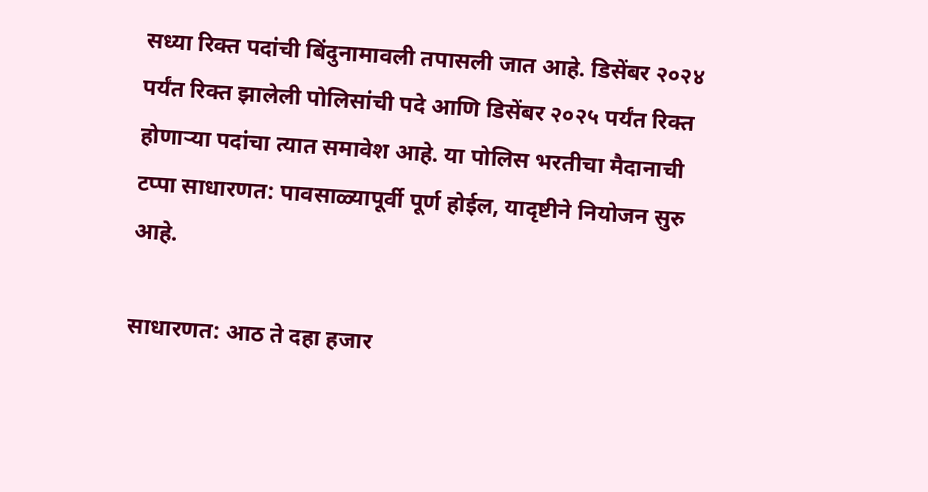सध्या रिक्त पदांची बिंदुनामावली तपासली जात आहे. डिसेंबर २०२४ पर्यंत रिक्त झालेली पोलिसांची पदे आणि डिसेंबर २०२५ पर्यंत रिक्त होणाऱ्या पदांचा त्यात समावेश आहे. या पोलिस भरतीचा मैदानाची टप्पा साधारणत: पावसाळ्यापूर्वी पूर्ण होईल, यादृष्टीने नियोजन सुरु आहे.

साधारणत: आठ ते दहा हजार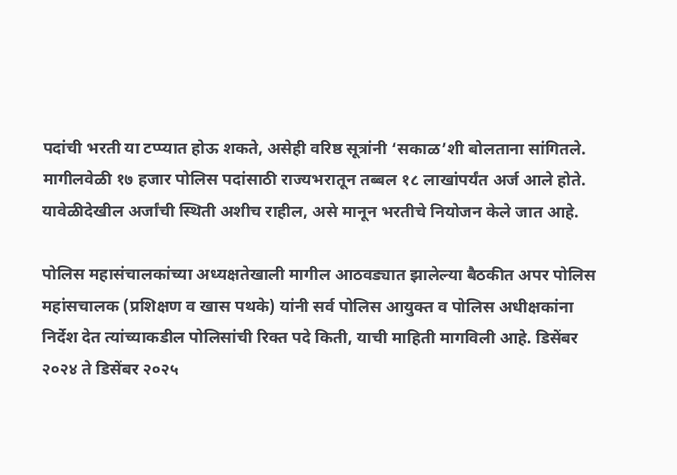पदांची भरती या टप्प्यात होऊ शकते, असेही वरिष्ठ सूत्रांनी ‘सकाळ’शी बोलताना सांगितले. मागीलवेळी १७ हजार पोलिस पदांसाठी राज्यभरातून तब्बल १८ लाखांपर्यंत अर्ज आले होते. यावेळीदेखील अर्जांची स्थिती अशीच राहील, असे मानून भरतीचे नियोजन केले जात आहे.

पोलिस महासंचालकांच्या अध्यक्षतेखाली मागील आठवड्यात झालेल्या बैठकीत अपर पोलिस महांसचालक (प्रशिक्षण व खास पथके) यांनी सर्व पोलिस आयुक्त व पोलिस अधीक्षकांना निर्देश देत त्यांच्याकडील पोलिसांची रिक्त पदे किती, याची माहिती मागविली आहे. डिसेंबर २०२४ ते डिसेंबर २०२५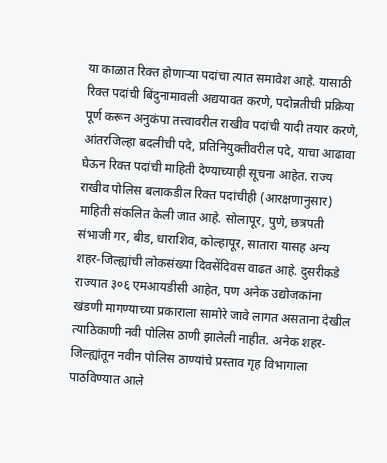या काळात रिक्त होणाऱ्या पदांचा त्यात समावेश आहे. यासाठी रिक्त पदांची बिंदुनामावली अद्ययावत करणे, पदोन्नतीची प्रक्रिया पूर्ण करून अनुकंपा तत्त्वावरील राखीव पदांची यादी तयार करणे, आंतरजिल्हा बदलीची पदे, प्रतिनियुक्तीवरील पदे, याचा आढावा घेऊन रिक्त पदांची माहिती देण्याच्याही सूचना आहेत. राज्य राखीव पोलिस बलाकडील रिक्त पदांचीही (आरक्षणानुसार) माहिती संकलित केली जात आहे. सोलापूर, पुणे, छत्रपती संभाजी गर, बीड, धाराशिव, कोल्हापूर, सातारा यासह अन्य शहर-जिल्ह्यांची लोकसंख्या दिवसेंदिवस वाढत आहे. दुसरीकडे राज्यात ३०६ एमआयडीसी आहेत, पण अनेक उद्योजकांना खंडणी मागण्याच्या प्रकाराला सामोरे जावे लागत असताना देखील त्याठिकाणी नवी पोलिस ठाणी झालेली नाहीत. अनेक शहर-जिल्ह्यांतून नवीन पोलिस ठाण्यांचे प्रस्ताव गृह विभागाला पाठविण्यात आले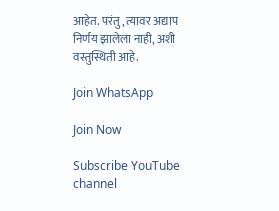आहेत. परंतु, त्यावर अद्याप निर्णय झालेला नाही, अशी वस्तुस्थिती आहे.

Join WhatsApp

Join Now

Subscribe YouTube channel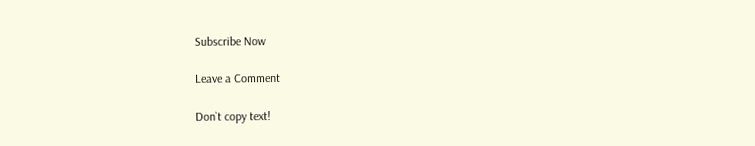Subscribe Now

Leave a Comment

Don`t copy text!